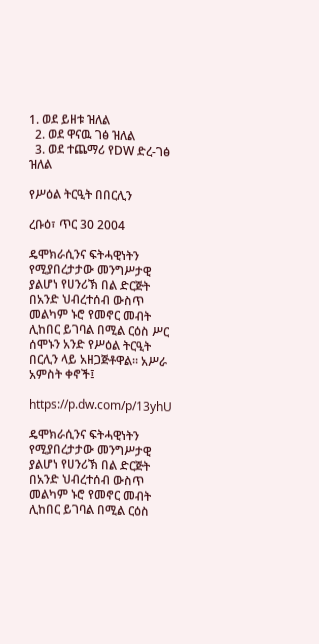1. ወደ ይዘቱ ዝለል
  2. ወደ ዋናዉ ገፅ ዝለል
  3. ወደ ተጨማሪ የDW ድረ-ገፅ ዝለል

የሥዕል ትርዒት በበርሊን

ረቡዕ፣ ጥር 30 2004

ዴሞክራሲንና ፍትሓዊነትን የሚያበረታታው መንግሥታዊ ያልሆነ የሀንሪኽ በል ድርጅት በአንድ ህብረተሰብ ውስጥ መልካም ኑሮ የመኖር መብት ሊከበር ይገባል በሚል ርዕስ ሥር ሰሞኑን አንድ የሥዕል ትርዒት በርሊን ላይ አዘጋጅቶዋል። አሥራ አምስት ቀኖች፤

https://p.dw.com/p/13yhU

ዴሞክራሲንና ፍትሓዊነትን የሚያበረታታው መንግሥታዊ ያልሆነ የሀንሪኽ በል ድርጅት በአንድ ህብረተሰብ ውስጥ መልካም ኑሮ የመኖር መብት ሊከበር ይገባል በሚል ርዕስ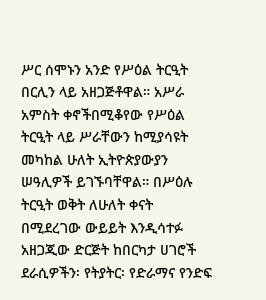ሥር ሰሞኑን አንድ የሥዕል ትርዒት በርሊን ላይ አዘጋጅቶዋል። አሥራ አምስት ቀኖችበሚቆየው የሥዕል ትርዒት ላይ ሥራቸውን ከሚያሳዩት መካከል ሁለት ኢትዮጵያውያን ሠዓሊዎች ይገኙባቸዋል። በሥዕሉ ትርዒት ወቅት ለሁለት ቀናት በሚደረገው ውይይት እንዲሳተፉ አዘጋጂው ድርጅት ከበርካታ ሀገሮች ደራሲዎችን፡ የትያትር፡ የድራማና የንድፍ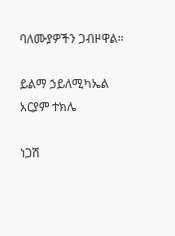ባለሙያዎችን ጋብዞዋል።

ይልማ ኃይለሚካኤል
አርያም ተክሌ

ነጋሽ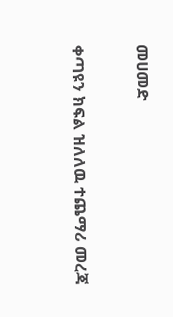መሀመድ

ቀጣዩን ክፍል ዝለለዉ ተጨማሪ መረጃ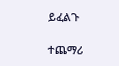ይፈልጉ

ተጨማሪ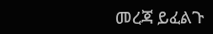መረጃ ይፈልጉ